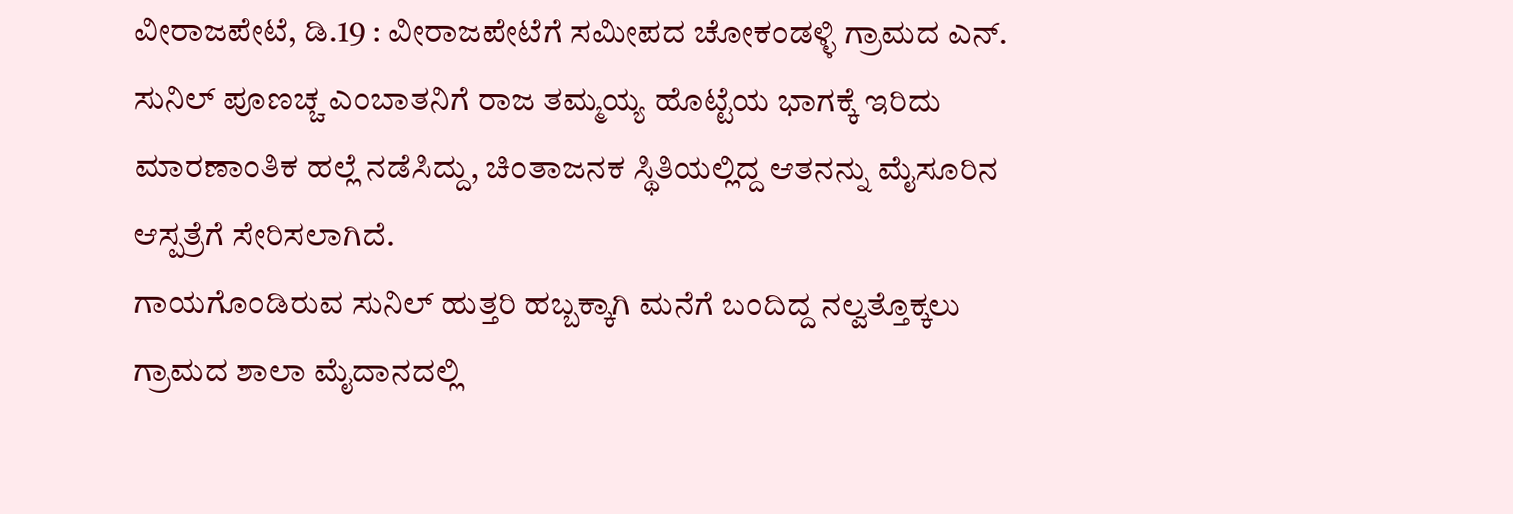ವೀರಾಜಪೇಟೆ, ಡಿ.19 : ವೀರಾಜಪೇಟೆಗೆ ಸಮೀಪದ ಚೋಕಂಡಳ್ಳಿ ಗ್ರಾಮದ ಎನ್. ಸುನಿಲ್ ಪೂಣಚ್ಚ ಎಂಬಾತನಿಗೆ ರಾಜ ತಮ್ಮಯ್ಯ ಹೊಟ್ಟೆಯ ಭಾಗಕ್ಕೆ ಇರಿದು ಮಾರಣಾಂತಿಕ ಹಲ್ಲೆ ನಡೆಸಿದ್ದು, ಚಿಂತಾಜನಕ ಸ್ಥಿತಿಯಲ್ಲಿದ್ದ ಆತನನ್ನು ಮೈಸೂರಿನ ಆಸ್ಪತ್ರೆಗೆ ಸೇರಿಸಲಾಗಿದೆ.
ಗಾಯಗೊಂಡಿರುವ ಸುನಿಲ್ ಹುತ್ತರಿ ಹಬ್ಬಕ್ಕಾಗಿ ಮನೆಗೆ ಬಂದಿದ್ದ ನಲ್ವತ್ತೊಕ್ಕಲು ಗ್ರಾಮದ ಶಾಲಾ ಮೈದಾನದಲ್ಲಿ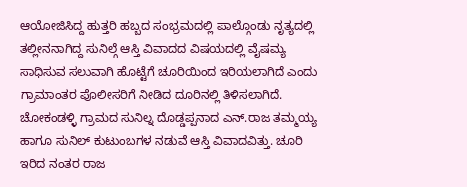ಆಯೋಜಿಸಿದ್ದ ಹುತ್ತರಿ ಹಬ್ಬದ ಸಂಭ್ರಮದಲ್ಲಿ ಪಾಲ್ಗೊಂಡು ನೃತ್ಯದಲ್ಲಿ ತಲ್ಲೀನನಾಗಿದ್ದ ಸುನಿಲ್ಗೆ ಆಸ್ತಿ ವಿವಾದದ ವಿಷಯದಲ್ಲಿ ವೈಷಮ್ಯ ಸಾಧಿಸುವ ಸಲುವಾಗಿ ಹೊಟ್ಟೆಗೆ ಚೂರಿಯಿಂದ ಇರಿಯಲಾಗಿದೆ ಎಂದು ಗ್ರಾಮಾಂತರ ಪೊಲೀಸರಿಗೆ ನೀಡಿದ ದೂರಿನಲ್ಲಿ ತಿಳಿಸಲಾಗಿದೆ.
ಚೋಕಂಡಳ್ಳಿ ಗ್ರಾಮದ ಸುನಿಲ್ನ ದೊಡ್ಡಪ್ಪನಾದ ಎನ್.ರಾಜ ತಮ್ಮಯ್ಯ ಹಾಗೂ ಸುನಿಲ್ ಕುಟುಂಬಗಳ ನಡುವೆ ಆಸ್ತಿ ವಿವಾದವಿತ್ತು. ಚೂರಿ ಇರಿದ ನಂತರ ರಾಜ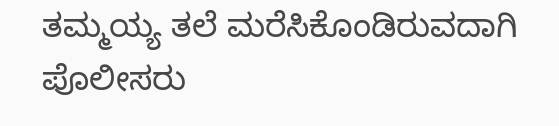ತಮ್ಮಯ್ಯ ತಲೆ ಮರೆಸಿಕೊಂಡಿರುವದಾಗಿ ಪೊಲೀಸರು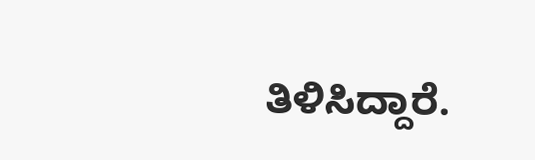ತಿಳಿಸಿದ್ದಾರೆ.